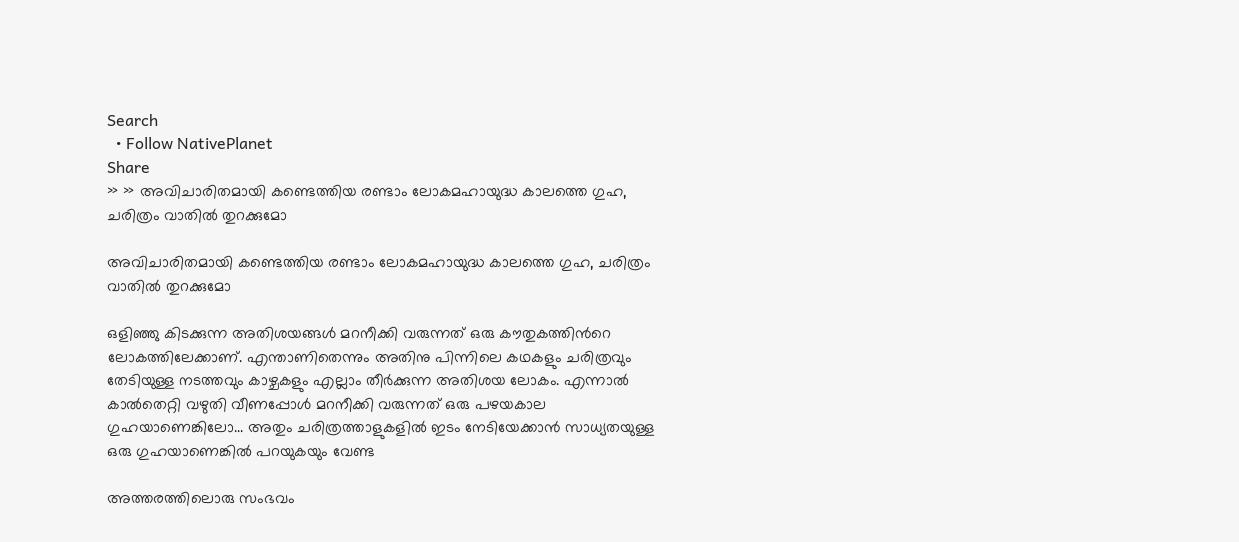Search
  • Follow NativePlanet
Share
» » അവിചാരിതമായി കണ്ടെത്തിയ രണ്ടാം ലോകമഹായുദ്ധ കാലത്തെ ഗുഹ, ചരിത്രം വാതിൽ തുറക്കുമോ

അവിചാരിതമായി കണ്ടെത്തിയ രണ്ടാം ലോകമഹായുദ്ധ കാലത്തെ ഗുഹ, ചരിത്രം വാതിൽ തുറക്കുമോ

ഒളിഞ്ഞു കിടക്കുന്ന അതിശയങ്ങൾ മറനീക്കി വരുന്നത് ഒരു കൗതുകത്തിന്‍റെ ലോകത്തിലേക്കാണ്. എന്താണിതെന്നും അതിനു പിന്നിലെ കഥകളും ചരിത്രവും തേടിയുള്ള നടത്തവും കാഴ്ചകളും എല്ലാം തീർക്കുന്ന അതിശയ ലോകം. എന്നാൽ കാൽതെറ്റി വഴുതി വീണപ്പോൾ മറനീക്കി വരുന്നത് ഒരു പഴയകാല ഗുഹയാണെങ്കിലോ... അതും ചരിത്രത്താളുകളിൽ ഇടം നേടിയേക്കാൻ സാധ്യതയുള്ള ഒരു ഗുഹയാണെങ്കിൽ പറയുകയും വേണ്ട

അത്തരത്തിലൊരു സംഭവം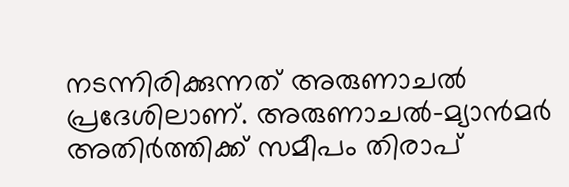നടന്നിരിക്കുന്നത് അരുണാചൽ പ്രദേശിലാണ്. അരുണാചൽ-മ്യാൻമർ അതിർത്തിക്ക് സമീപം തിരാപ്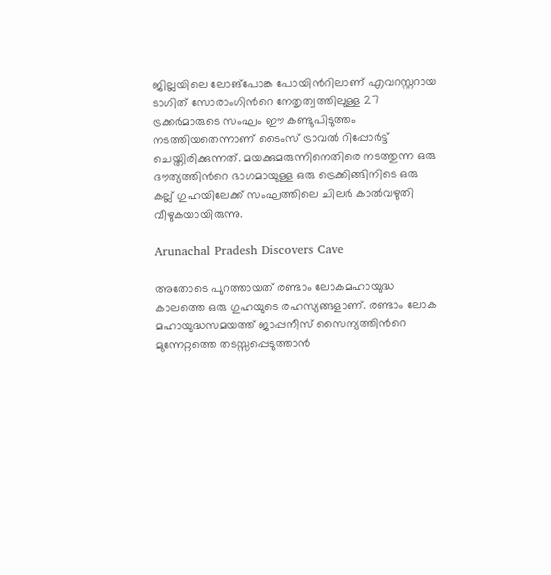ജില്ലയിലെ ലോങ്‌പോങ്ക പോയിന്‍റിലാണ് എവറസ്റ്ററായ ടാഗിത് സോരാംഗിന്‍റെ നേതൃത്വത്തിലുള്ള 27 ട്രക്കർമാരുടെ സംഘം ഈ കണ്ടുപിടുത്തം നടത്തിയതെന്നാണ് ടൈംസ് ട്രാവൽ റിപ്പോർട്ട് ചെയ്തിരിക്കുന്നത്. മയക്കുമരുന്നിനെതിരെ നടത്തുന്ന ഒരു ദൗത്യത്തിൻറെ ഭാഗമായുള്ള ഒരു ട്രെക്കിങ്ങിനിടെ ഒരു കല്ല് ഗുഹയിലേക്ക് സംഘത്തിലെ ചിലർ കാൽവഴുതി വീഴുകയായിരുന്നു.

Arunachal Pradesh Discovers Cave

അതോടെ പുറത്തായത് രണ്ടാം ലോകമഹായുദ്ധ കാലത്തെ ഒരു ഗുഹയുടെ രഹസ്യങ്ങളാണ്. രണ്ടാം ലോക മഹായുദ്ധസമയത്ത് ജാപ്പനീസ് സൈന്യത്തിന്‍റെ മുന്നേറ്റത്തെ തടസ്സപ്പെടുത്താൻ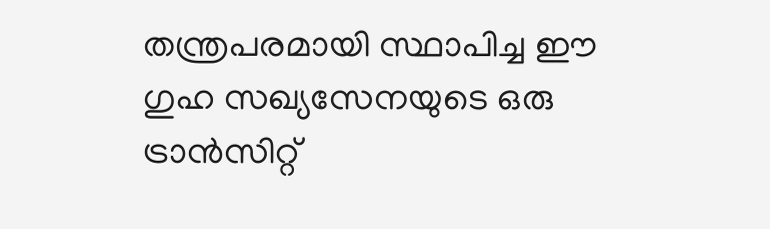തന്ത്രപരമായി സ്ഥാപിച്ച ഈ ഗുഹ സഖ്യസേനയുടെ ഒരു ട്രാൻസിറ്റ്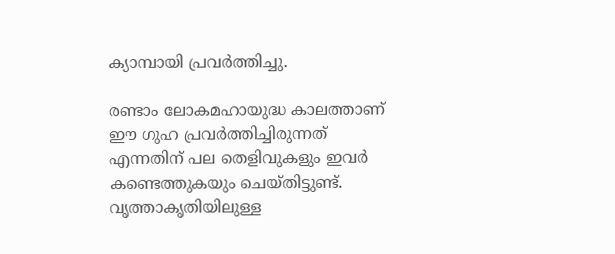ക്യാമ്പായി പ്രവർത്തിച്ചു.

രണ്ടാം ലോകമഹായുദ്ധ കാലത്താണ് ഈ ഗുഹ പ്രവർത്തിച്ചിരുന്നത് എന്നതിന് പല തെളിവുകളും ഇവർ കണ്ടെത്തുകയും ചെയ്തിട്ടുണ്ട്. വൃത്താകൃതിയിലുള്ള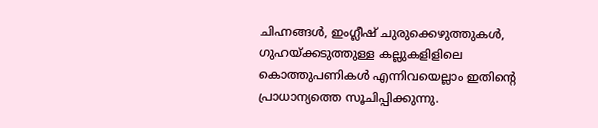ചിഹ്നങ്ങൾ, ഇംഗ്ലീഷ് ചുരുക്കെഴുത്തുകൾ, ഗുഹയ്ക്കടുത്തുള്ള കല്ലുകളിളിലെ കൊത്തുപണികൾ എന്നിവയെല്ലാം ഇതിന്‍റെ പ്രാധാന്യത്തെ സൂചിപ്പിക്കുന്നു.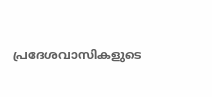പ്രദേശവാസികളുടെ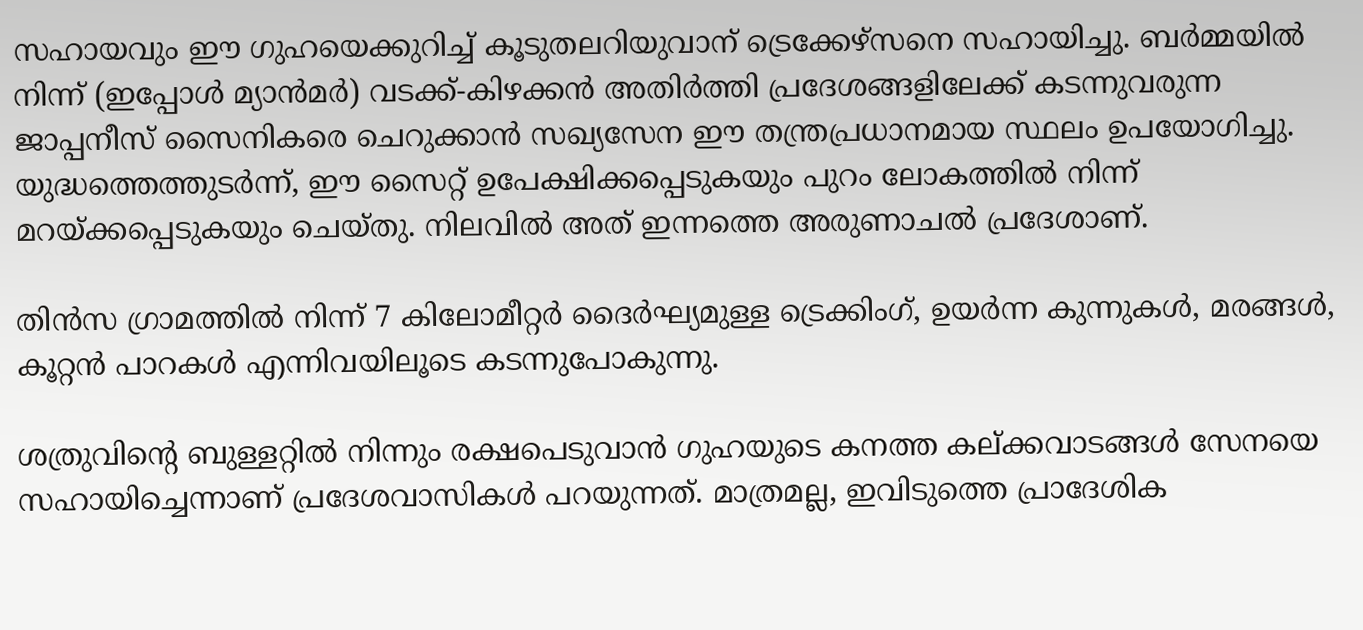സഹായവും ഈ ഗുഹയെക്കുറിച്ച് കൂടുതലറിയുവാന് ട്രെക്കേഴ്സനെ സഹായിച്ചു. ബർമ്മയിൽ നിന്ന് (ഇപ്പോൾ മ്യാൻമർ) വടക്ക്-കിഴക്കൻ അതിർത്തി പ്രദേശങ്ങളിലേക്ക് കടന്നുവരുന്ന ജാപ്പനീസ് സൈനികരെ ചെറുക്കാൻ സഖ്യസേന ഈ തന്ത്രപ്രധാനമായ സ്ഥലം ഉപയോഗിച്ചു. യുദ്ധത്തെത്തുടർന്ന്, ഈ സൈറ്റ് ഉപേക്ഷിക്കപ്പെടുകയും പുറം ലോകത്തിൽ നിന്ന് മറയ്ക്കപ്പെടുകയും ചെയ്തു. നിലവില്‍ അത് ഇന്നത്തെ അരുണാചൽ പ്രദേശാണ്.

തിൻസ ഗ്രാമത്തിൽ നിന്ന് 7 കിലോമീറ്റർ ദൈർഘ്യമുള്ള ട്രെക്കിംഗ്, ഉയർന്ന കുന്നുകൾ, മരങ്ങൾ, കൂറ്റൻ പാറകൾ എന്നിവയിലൂടെ കടന്നുപോകുന്നു.

ശത്രുവിന്‍റെ ബുള്ളറ്റിൽ നിന്നും രക്ഷപെടുവാൻ ഗുഹയുടെ കനത്ത കല്‌ക്കവാടങ്ങൾ സേനയെ സഹായിച്ചെന്നാണ് പ്രദേശവാസികൾ പറയുന്നത്. മാത്രമല്ല, ഇവിടുത്തെ പ്രാദേശിക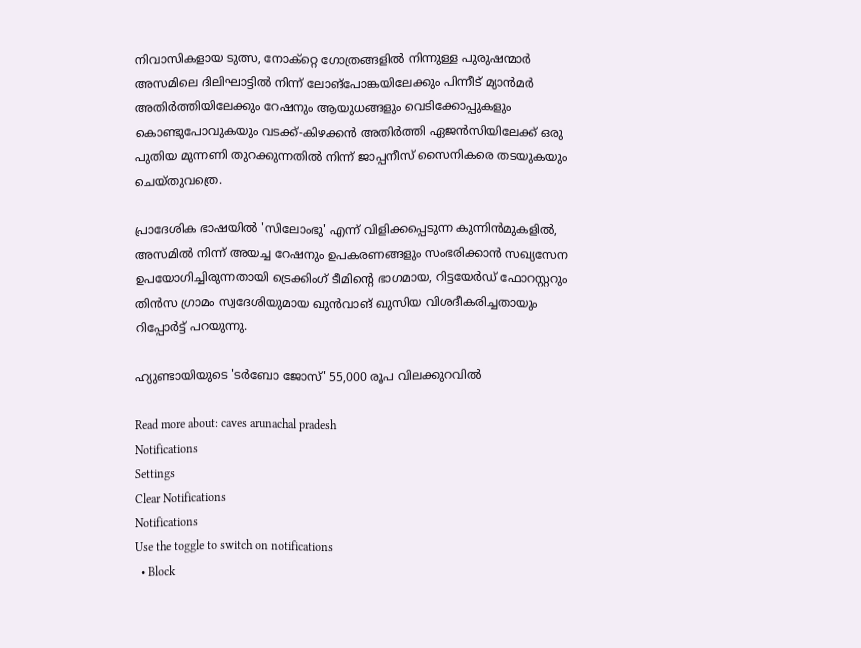നിവാസികളായ ടുത്സ, നോക്റ്റെ ഗോത്രങ്ങളിൽ നിന്നുള്ള പുരുഷന്മാർ അസമിലെ ദിലിഘാട്ടിൽ നിന്ന് ലോങ്‌പോങ്കയിലേക്കും പിന്നീട് മ്യാൻമർ അതിർത്തിയിലേക്കും റേഷനും ആയുധങ്ങളും വെടിക്കോപ്പുകളും കൊണ്ടുപോവുകയും വടക്ക്-കിഴക്കൻ അതിർത്തി ഏജൻസിയിലേക്ക് ഒരു പുതിയ മുന്നണി തുറക്കുന്നതിൽ നിന്ന് ജാപ്പനീസ് സൈനികരെ തടയുകയും ചെയ്തുവത്രെ.

പ്രാദേശിക ഭാഷയിൽ 'സിലോംഭു' എന്ന് വിളിക്കപ്പെടുന്ന കുന്നിൻമുകളിൽ, അസമിൽ നിന്ന് അയച്ച റേഷനും ഉപകരണങ്ങളും സംഭരിക്കാൻ സഖ്യസേന ഉപയോഗിച്ചിരുന്നതായി ട്രെക്കിംഗ് ടീമിൻ്റെ ഭാഗമായ, റിട്ടയേർഡ് ഫോറസ്റ്ററും തിൻസ ഗ്രാമം സ്വദേശിയുമായ ഖുൻവാങ് ഖുസിയ വിശദീകരിച്ചതായും റിപ്പോര്‍ട്ട് പറയുന്നു.

ഹ്യുണ്ടായിയുടെ 'ടർബോ ജോസ്' 55,000 രൂപ വിലക്കുറവിൽ

Read more about: caves arunachal pradesh
Notifications
Settings
Clear Notifications
Notifications
Use the toggle to switch on notifications
  • Block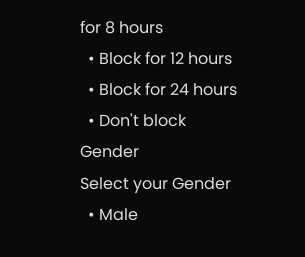for 8 hours
  • Block for 12 hours
  • Block for 24 hours
  • Don't block
Gender
Select your Gender
  • Male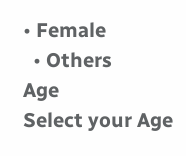• Female
  • Others
Age
Select your Age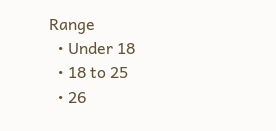Range
  • Under 18
  • 18 to 25
  • 26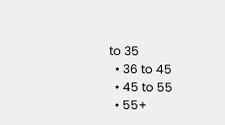to 35
  • 36 to 45
  • 45 to 55
  • 55+